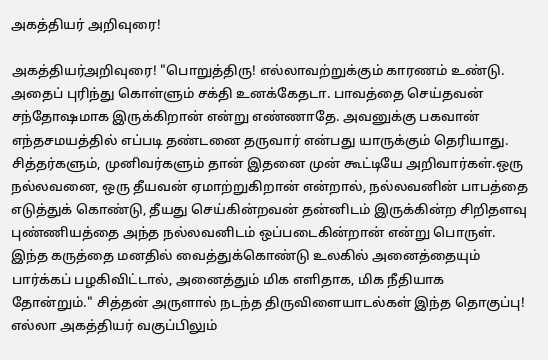அகத்தியர் அறிவுரை!

அகத்தியர்அறிவுரை! "பொறுத்திரு! எல்லாவற்றுக்கும் காரணம் உண்டு. அதைப் புரிந்து கொள்ளும் சக்தி உனக்கேதடா. பாவத்தை செய்தவன் சந்தோஷமாக இருக்கிறான் என்று எண்ணாதே. அவனுக்கு பகவான் எந்தசமயத்தில் எப்படி தண்டனை தருவார் என்பது யாருக்கும் தெரியாது. சித்தர்களும், முனிவர்களும் தான் இதனை முன் கூட்டியே அறிவார்கள்.ஒரு நல்லவனை, ஒரு தீயவன் ஏமாற்றுகிறான் என்றால், நல்லவனின் பாபத்தை எடுத்துக் கொண்டு, தீயது செய்கின்றவன் தன்னிடம் இருக்கின்ற சிறிதளவு புண்ணியத்தை அந்த நல்லவனிடம் ஒப்படைகின்றான் என்று பொருள். இந்த கருத்தை மனதில் வைத்துக்கொண்டு உலகில் அனைத்தையும் பார்க்கப் பழகிவிட்டால், அனைத்தும் மிக எளிதாக, மிக நீதியாக தோன்றும்." சித்தன் அருளால் நடந்த திருவிளையாடல்கள் இந்த தொகுப்பு! எல்லா அகத்தியர் வகுப்பிலும்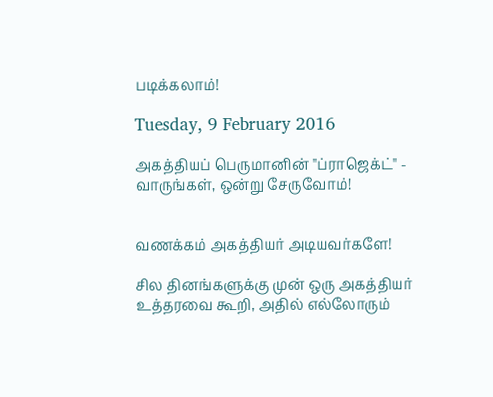படிக்கலாம்!

Tuesday, 9 February 2016

அகத்தியப் பெருமானின் "ப்ராஜெக்ட்" - வாருங்கள், ஒன்று சேருவோம்!


வணக்கம் அகத்தியர் அடியவர்களே!

சில தினங்களுக்கு முன் ஒரு அகத்தியர் உத்தரவை கூறி, அதில் எல்லோரும்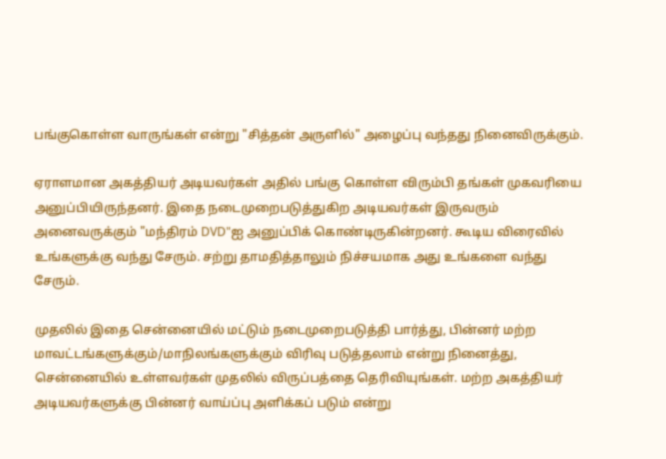பங்குகொள்ள வாருங்கள் என்று "சித்தன் அருளில்" அழைப்பு வந்தது நினைவிருக்கும்.

ஏராளமான அகத்தியர் அடியவர்கள் அதில் பங்கு கொள்ள விரும்பி தங்கள் முகவரியை அனுப்பியிருந்தனர். இதை நடைமுறைபடுத்துகிற அடியவர்கள் இருவரும் அனைவருக்கும் "மந்திரம் DVD"ஐ அனுப்பிக் கொண்டிருகின்றனர். கூடிய விரைவில் உங்களுக்கு வந்து சேரும். சற்று தாமதித்தாலும் நிச்சயமாக அது உங்களை வந்து சேரும்.

முதலில் இதை சென்னையில் மட்டும் நடைமுறைபடுத்தி பார்த்து, பின்னர் மற்ற மாவட்டங்களுக்கும்/மாநிலங்களுக்கும் விரிவு படுத்தலாம் என்று நினைத்து, சென்னையில் உள்ளவர்கள் முதலில் விருப்பத்தை தெரிவியுங்கள். மற்ற அகத்தியர் அடியவர்களுக்கு பின்னர் வாய்ப்பு அளிக்கப் படும் என்று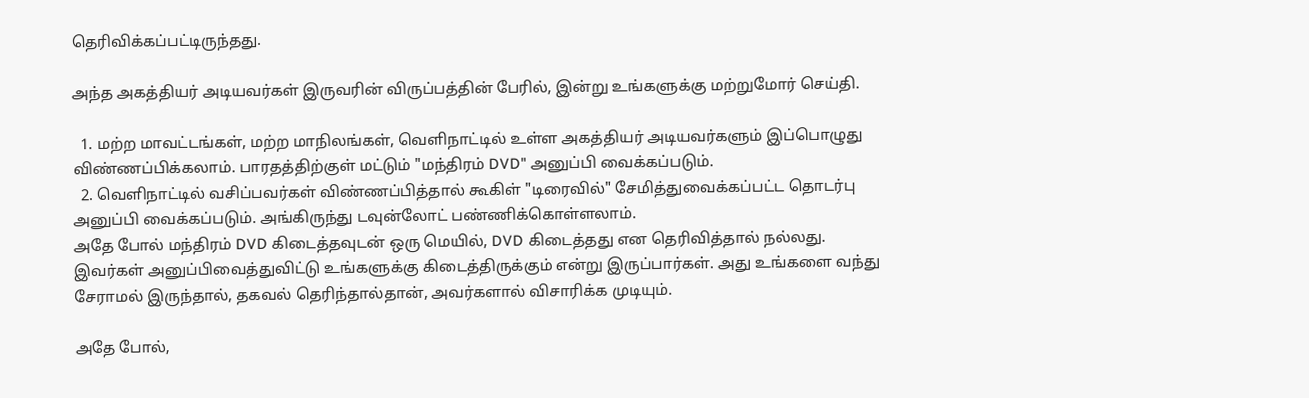தெரிவிக்கப்பட்டிருந்தது.

அந்த அகத்தியர் அடியவர்கள் இருவரின் விருப்பத்தின் பேரில், இன்று உங்களுக்கு மற்றுமோர் செய்தி.

  1. மற்ற மாவட்டங்கள், மற்ற மாநிலங்கள், வெளிநாட்டில் உள்ள அகத்தியர் அடியவர்களும் இப்பொழுது விண்ணப்பிக்கலாம். பாரதத்திற்குள் மட்டும் "மந்திரம் DVD" அனுப்பி வைக்கப்படும்.
  2. வெளிநாட்டில் வசிப்பவர்கள் விண்ணப்பித்தால் கூகிள் "டிரைவில்" சேமித்துவைக்கப்பட்ட தொடர்பு அனுப்பி வைக்கப்படும். அங்கிருந்து டவுன்லோட் பண்ணிக்கொள்ளலாம்.
அதே போல் மந்திரம் DVD கிடைத்தவுடன் ஒரு மெயில், DVD கிடைத்தது என தெரிவித்தால் நல்லது. இவர்கள் அனுப்பிவைத்துவிட்டு உங்களுக்கு கிடைத்திருக்கும் என்று இருப்பார்கள். அது உங்களை வந்து சேராமல் இருந்தால், தகவல் தெரிந்தால்தான், அவர்களால் விசாரிக்க முடியும்.

அதே போல்,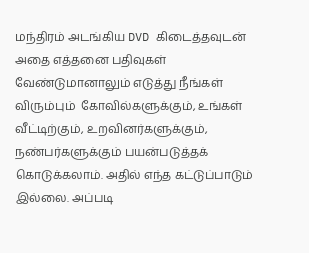மந்திரம் அடங்கிய DVD கிடைத்தவுடன் அதை எத்தனை பதிவுகள் வேண்டுமானாலும் எடுத்து நீங்கள் விரும்பும்  கோவில்களுக்கும், உங்கள் வீட்டிற்கும், உறவினர்களுக்கும், நண்பர்களுக்கும் பயன்படுத்தக் கொடுக்கலாம். அதில் எந்த கட்டுப்பாடும் இல்லை. அப்படி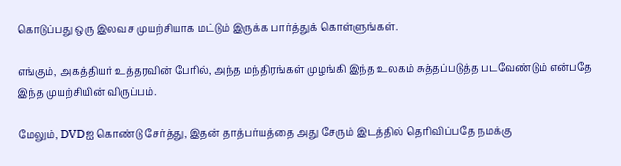கொடுப்பது ஒரு இலவச முயற்சியாக மட்டும் இருக்க பார்த்துக் கொள்ளுங்கள்.

எங்கும், அகத்தியர் உத்தரவின் பேரில், அந்த மந்திரங்கள் முழங்கி இந்த உலகம் சுத்தப்படுத்த படவேண்டும் என்பதே இந்த முயற்சியின் விருப்பம்.

மேலும், DVDஐ கொண்டு சேர்த்து, இதன் தாத்பர்யத்தை அது சேரும் இடத்தில் தெரிவிப்பதே நமக்கு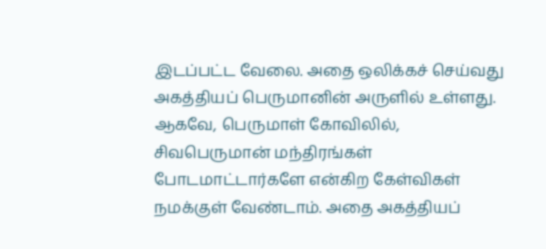இடப்பட்ட வேலை. அதை ஒலிக்கச் செய்வது அகத்தியப் பெருமானின் அருளில் உள்ளது.  ஆகவே, பெருமாள் கோவிலில், சிவபெருமான் மந்திரங்கள் போடமாட்டார்களே என்கிற கேள்விகள் நமக்குள் வேண்டாம். அதை அகத்தியப்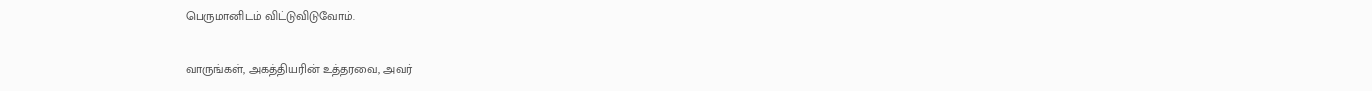பெருமானிடம் விட்டுவிடுவோம்.

வாருங்கள், அகத்தியரின் உத்தரவை, அவர்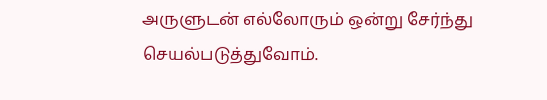அருளுடன் எல்லோரும் ஒன்று சேர்ந்து செயல்படுத்துவோம்.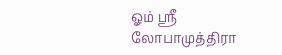ஓம் ஸ்ரீ லோபாமுத்திரா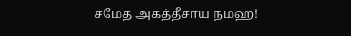சமேத அகத்தீசாய நமஹ!